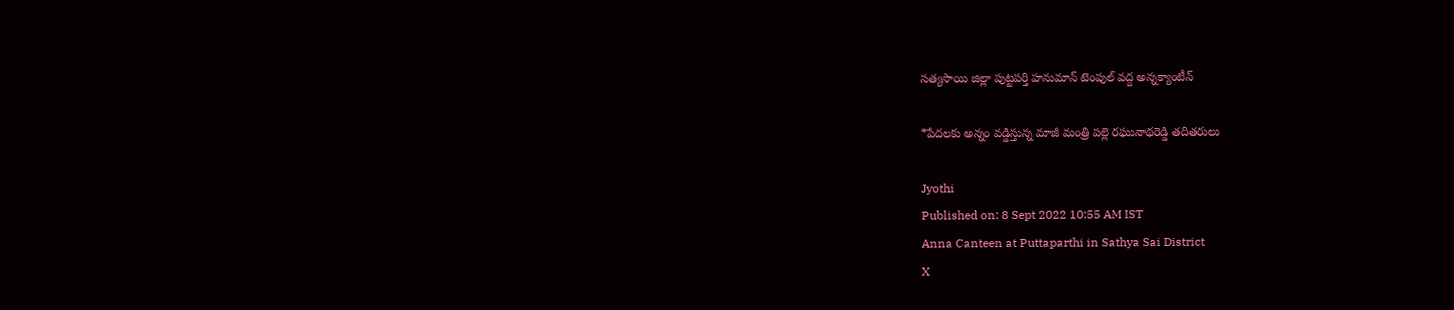సత్యసాయి జిల్లా పుట్టపర్తి హనుమాన్ టెంపుల్ వద్ద అన్నక్యాంటీన్

*పేదలకు అన్నం వడ్డిస్తున్న మాజీ మంత్రి పల్లె రఘునాథరెడ్డి తదితరులు

Jyothi
Published on: 8 Sept 2022 10:55 AM IST
Anna Canteen at Puttaparthi in Sathya Sai District
X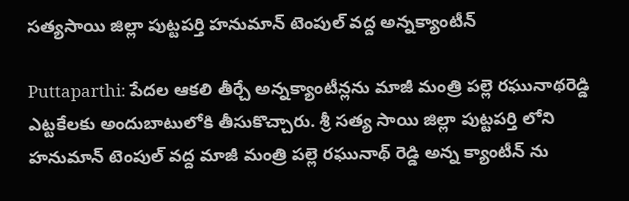సత్యసాయి జిల్లా పుట్టపర్తి హనుమాన్ టెంపుల్ వద్ద అన్నక్యాంటీన్

Puttaparthi: పేదల ఆకలి తీర్చే అన్నక్యాంటీన్లను మాజీ మంత్రి పల్లె రఘునాథరెడ్డి ఎట్టకేలకు అందుబాటులోకి తీసుకొచ్చారు. శ్రీ సత్య సాయి జిల్లా పుట్టపర్తి లోని హనుమాన్ టెంపుల్ వద్ద మాజీ మంత్రి పల్లె రఘునాథ్ రెడ్డి అన్న క్యాంటీన్ ను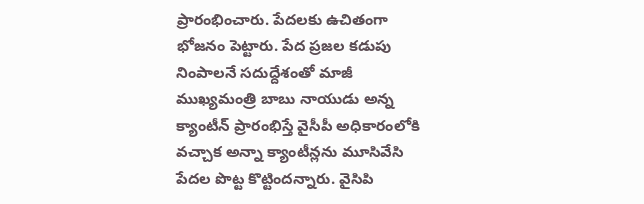ప్రారంభించారు. పేదలకు ఉచితంగా భోజనం పెట్టారు. పేద ప్రజల కడుపు నింపాలనే సదుద్దేశంతో మాజీ ముఖ్యమంత్రి బాబు నాయుడు అన్న క్యాంటీన్ ప్రారంభిస్తే వైసీపీ అధికారంలోకి వచ్చాక అన్నా క్యాంటీన్లను మూసివేసి పేదల పొట్ట కొట్టిందన్నారు. వైసిపి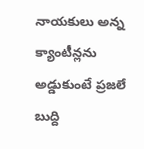నాయకులు అన్న క్యాంటీన్లను అడ్డుకుంటే ప్రజలే బుద్ది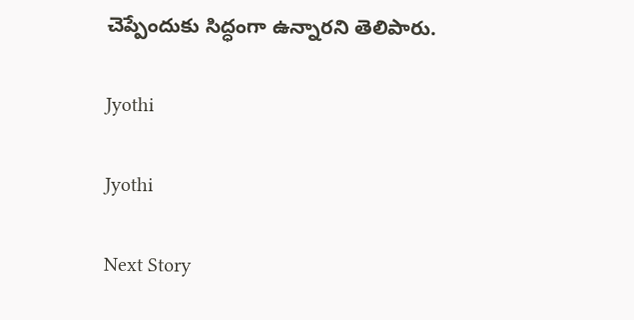చెప్పేందుకు సిద్ధంగా ఉన్నారని తెలిపారు.

Jyothi

Jyothi

Next Story